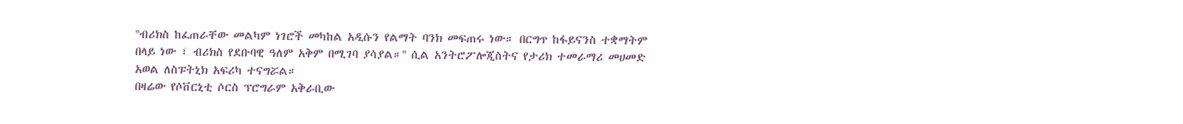''ብሪክስ ከፈጠራቸው መልካም ነገሮች መካከል አዲሱን የልማት ባንክ መፍጠሩ ነው። በርግጥ ከፋይናንስ ተቋማትም በላይ ነው ፣ ብሪክስ የደቡባዊ ዓለም አቅም በሚገባ ያሳያል።'' ሲል አንትሮፖሎጂስትና የታሪክ ተመራማሪ መሀመድ አወል ለስፑትኒክ አፍሪካ ተናግሯል።
በዛሬው የሶቨርኒቲ ሶርስ ፕሮግራም አቅራቢው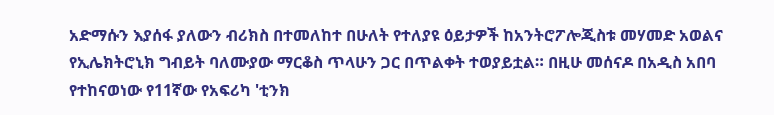አድማሱን እያሰፋ ያለውን ብሪክስ በተመለከተ በሁለት የተለያዩ ዕይታዎች ከአንትሮፖሎጂስቱ መሃመድ አወልና የኢሌክትሮኒክ ግብይት ባለሙያው ማርቆስ ጥላሁን ጋር በጥልቀት ተወያይቷል። በዚሁ መሰናዶ በአዲስ አበባ የተከናወነው የ11ኛው የአፍሪካ 'ቲንክ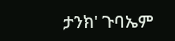ታንክ' ጉባኤም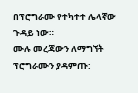በፕሮግራሙ የተካተተ ሌላኛው ጉዳይ ነው።
ሙሉ መረጃውን ለማግኘት ፕሮግራሙን ያዳምጡ: